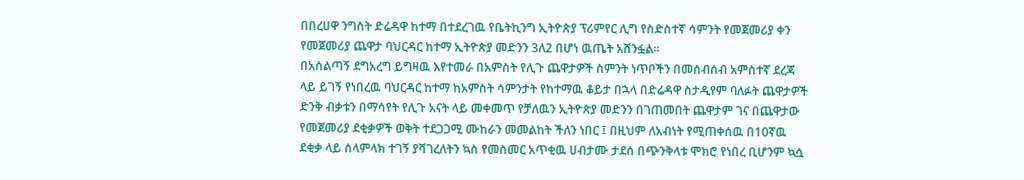በበረሀዋ ንግስት ድሬዳዋ ከተማ በተደረገዉ የቤትኪንግ ኢትዮጵያ ፕሪምየር ሊግ የስድስተኛ ሳምንት የመጀመሪያ ቀን የመጀመሪያ ጨዋታ ባህርዳር ከተማ ኢትዮጵያ መድንን 3ለ2 በሆነ ዉጤት አሸንፏል።
በአሰልጣኝ ደግአረግ ይግዛዉ እየተመራ በአምስት የሊጉ ጨዋታዎች ስምንት ነጥቦችን በመሰብሰብ አምስተኛ ደረጃ ላይ ይገኝ የነበረዉ ባህርዳር ከተማ ከአምስት ሳምንታት የከተማዉ ቆይታ በኋላ በድሬዳዋ ስታዲየም ባለፉት ጨዋታዎች ድንቅ ብቃቱን በማሳየት የሊጉ አናት ላይ መቀመጥ የቻለዉን ኢትዮጵያ መድንን በገጠመበት ጨዋታም ገና በጨዋታው የመጀመሪያ ደቂቃዎች ወቅት ተደጋጋሚ ሙከራን መመልከት ችለን ነበር ፤ በዚህም ለአብነት የሚጠቀሰዉ በ10ኛዉ ደቂቃ ላይ ሰላምላክ ተገኝ ያሻገረለትን ኳስ የመስመር አጥቂዉ ሀብታሙ ታደሰ በጭንቅላቱ ሞክሮ የነበረ ቢሆንም ኳሷ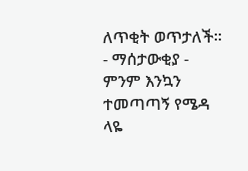ለጥቂት ወጥታለች።
- ማሰታውቂያ -
ምንም እንኳን ተመጣጣኝ የሜዳ ላዬ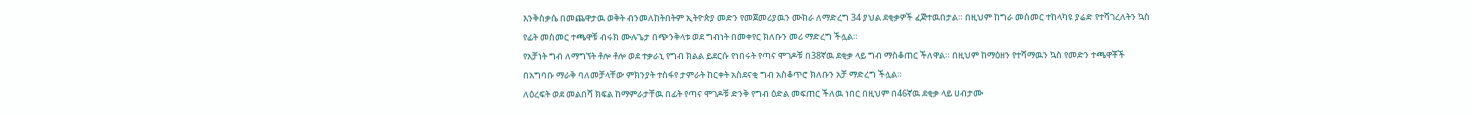እንቅስቃሴ በመጨዋታዉ ወቅት ብንመለከትበትም ኢትዮጵያ መድን የመጀመሪያዉን ሙከራ ለማድረግ 34 ያህል ደቂቃዎች ፈጅተዉበታል። በዚህም ከግራ መስመር ተከላካዩ ያሬድ የተሻገረለትን ኳስ የፊት መስመር ተጫዋቹ ብሩክ ሙሉጌታ በጭንቅላቱ ወደ ግብነት በመቀየር ክለቡን መሪ ማድረግ ችሏል።
የአቻነት ግብ ለማግኘት ቶሎ ቶሎ ወደ ተቃራኒ የግብ ክልል ይደርሱ የነበሩት የጣና ሞገዶቹ በ38ኛዉ ደቂቃ ላይ ግብ ማስቆጠር ችለዋል። በዚህም ከማዕዘን የተሻማዉን ኳስ የመድን ተጫዋቾች በአግባቡ ማራቅ ባለመቻላቸው ምክንያት ተስፋየ ታምራት ከርቀት አስደናቂ ግብ አስቆጥሮ ክለቡን አቻ ማድረግ ችሏል።
ለዕረፍት ወደ መልበሻ ክፍል ከማምራታቸዉ በፊት የጣና ሞገዶቹ ድንቅ የግብ ዕድል መፍጠር ችለዉ ነበር በዚህም በ46ኛዉ ደቂቃ ላይ ሀብታሙ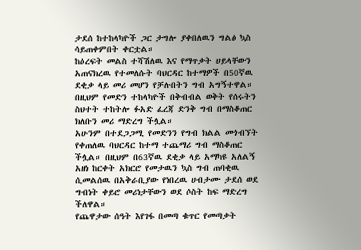ታደሰ ከተከላካዮች ጋር ታግሎ ያቀበለዉን ግልፅ ኳስ ሳይጠቀምበት ቀርቷል።
ከዕረፍት መልስ ተሻሽለዉ እና የማጥቃት ሀይላቸውን አጠናክረዉ የተመለሱት ባህርዳር ከተማዎች በ50ኛዉ ደቂቃ ላይ መሪ መሆን የቻሉበትን ግብ አግኝተዋል። በዚህም የመድን ተከላካዮች በቅብብል ወቅት የሰሩትን ስህተት ተከትሎ ፉአድ ፈረጃ ድንቅ ግብ በማስቆጠር ክለቡን መሪ ማድረግ ችሏል።
አሁንም በተደጋጋሚ የመድንን የግብ ክልል መጎብኘት የቀጠለዉ ባህርዳር ከተማ ተጨማሪ ግብ ማስቆጠር ችሏል። በዚህም በ63ኛዉ ደቂቃ ላይ አማካዩ አለልኝ አዘነ ከርቀት አክርሮ የመታዉን ኳስ ግብ ጠባቂዉ ሲመልሰዉ በአቅራቢያው የነበረዉ ሀብታሙ ታደሰ ወደ ግብነት ቀይሮ መሪነታቸውን ወደ ሶስት ከፍ ማድረግ ችለዋል።
የጨዋታው ሰዓት እየገፋ በመጣ ቁጥር የመጣቃት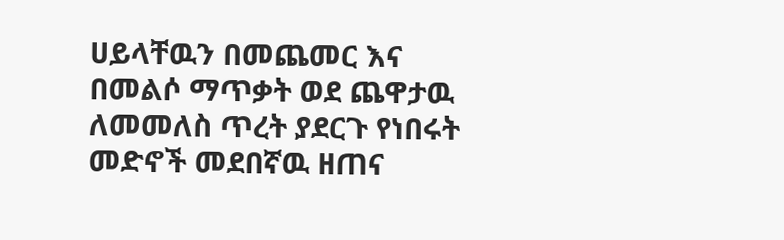ሀይላቸዉን በመጨመር እና በመልሶ ማጥቃት ወደ ጨዋታዉ ለመመለስ ጥረት ያደርጉ የነበሩት መድኖች መደበኛዉ ዘጠና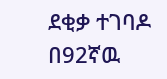ደቂቃ ተገባዶ በ92ኛዉ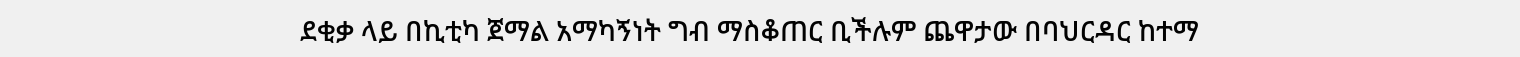ደቂቃ ላይ በኪቲካ ጀማል አማካኝነት ግብ ማስቆጠር ቢችሉም ጨዋታው በባህርዳር ከተማ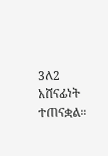3ለ2 አሸናፊነት ተጠናቋል።